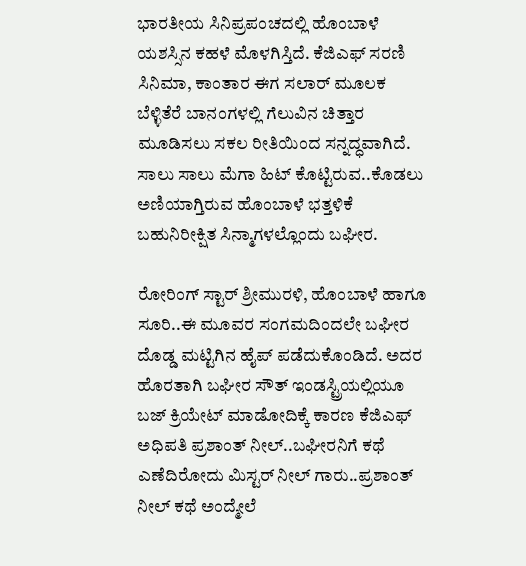ಭಾರತೀಯ ಸಿನಿಪ್ರಪಂಚದಲ್ಲಿ ಹೊಂಬಾಳೆ ಯಶಸ್ಸಿನ ಕಹಳೆ ಮೊಳಗಿಸ್ತಿದೆ. ಕೆಜಿಎಫ್ ಸರಣಿ ಸಿನಿಮಾ, ಕಾಂತಾರ ಈಗ ಸಲಾರ್ ಮೂಲಕ ಬೆಳ್ಳಿತೆರೆ ಬಾನಂಗಳಲ್ಲಿ ಗೆಲುವಿನ ಚಿತ್ತಾರ ಮೂಡಿಸಲು ಸಕಲ ರೀತಿಯಿಂದ ಸನ್ನದ್ಧವಾಗಿದೆ. ಸಾಲು ಸಾಲು ಮೆಗಾ ಹಿಟ್ ಕೊಟ್ಟಿರುವ..ಕೊಡಲು ಅಣಿಯಾಗ್ತಿರುವ ಹೊಂಬಾಳೆ ಭತ್ತಳಿಕೆ ಬಹುನಿರೀಕ್ಷಿತ ಸಿನ್ಮಾಗಳಲ್ಲೊಂದು ಬಘೀರ.

ರೋರಿಂಗ್ ಸ್ಟಾರ್ ಶ್ರೀಮುರಳಿ, ಹೊಂಬಾಳೆ ಹಾಗೂ ಸೂರಿ..ಈ ಮೂವರ ಸಂಗಮದಿಂದಲೇ ಬಘೀರ ದೊಡ್ಡ ಮಟ್ಟಿಗಿನ ಹೈಪ್ ಪಡೆದುಕೊಂಡಿದೆ. ಅದರ ಹೊರತಾಗಿ ಬಘೀರ ಸೌತ್ ಇಂಡಸ್ಟ್ರಿಯಲ್ಲಿಯೂ ಬಜ್ ಕ್ರಿಯೇಟ್ ಮಾಡೋದಿಕ್ಕೆ ಕಾರಣ ಕೆಜಿಎಫ್ ಅಧಿಪತಿ ಪ್ರಶಾಂತ್ ನೀಲ್..ಬಘೀರನಿಗೆ ಕಥೆ ಎಣೆದಿರೋದು ಮಿಸ್ಟರ್ ನೀಲ್ ಗಾರು..ಪ್ರಶಾಂತ್ ನೀಲ್ ಕಥೆ ಅಂದ್ಮೇಲೆ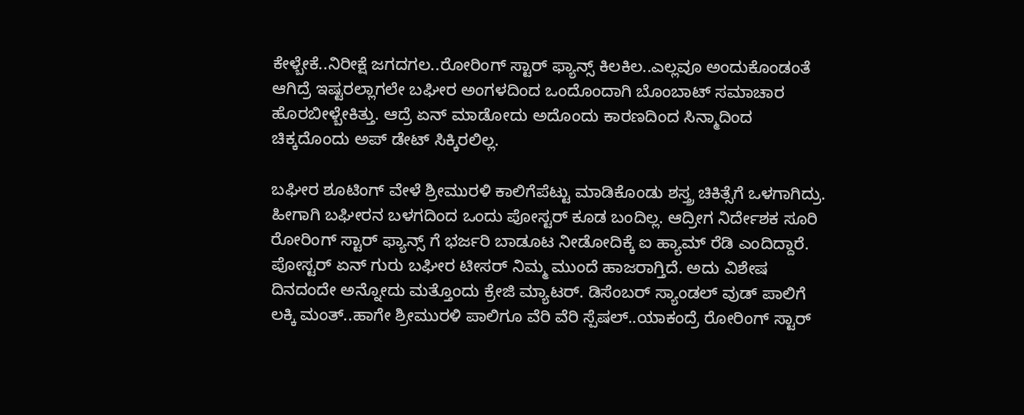ಕೇಳ್ಬೇಕೆ..ನಿರೀಕ್ಷೆ ಜಗದಗಲ..ರೋರಿಂಗ್ ಸ್ಟಾರ್ ಫ್ಯಾನ್ಸ್ ಕಿಲಕಿಲ..ಎಲ್ಲವೂ ಅಂದುಕೊಂಡಂತೆ ಆಗಿದ್ರೆ ಇಷ್ಟರಲ್ಲಾಗಲೇ ಬಘೀರ ಅಂಗಳದಿಂದ ಒಂದೊಂದಾಗಿ ಬೊಂಬಾಟ್ ಸಮಾಚಾರ ಹೊರಬೀಳ್ಬೇಕಿತ್ತು. ಆದ್ರೆ ಏನ್ ಮಾಡೋದು ಅದೊಂದು ಕಾರಣದಿಂದ ಸಿನ್ಮಾದಿಂದ ಚಿಕ್ಕದೊಂದು ಅಪ್ ಡೇಟ್ ಸಿಕ್ಕಿರಲಿಲ್ಲ.

ಬಘೀರ ಶೂಟಿಂಗ್ ವೇಳೆ ಶ್ರೀಮುರಳಿ ಕಾಲಿಗೆಪೆಟ್ಟು ಮಾಡಿಕೊಂಡು ಶಸ್ತ್ರ ಚಿಕಿತ್ಸೆಗೆ ಒಳಗಾಗಿದ್ರು. ಹೀಗಾಗಿ ಬಘೀರನ ಬಳಗದಿಂದ ಒಂದು ಪೋಸ್ಟರ್ ಕೂಡ ಬಂದಿಲ್ಲ. ಆದ್ರೀಗ ನಿರ್ದೇಶಕ ಸೂರಿ ರೋರಿಂಗ್ ಸ್ಟಾರ್ ಫ್ಯಾನ್ಸ್ ಗೆ ಭರ್ಜರಿ ಬಾಡೂಟ ನೀಡೋದಿಕ್ಕೆ ಐ ಹ್ಯಾಮ್ ರೆಡಿ ಎಂದಿದ್ದಾರೆ. ಪೋಸ್ಟರ್ ಏನ್ ಗುರು ಬಘೀರ ಟೀಸರ್ ನಿಮ್ಮ ಮುಂದೆ ಹಾಜರಾಗ್ತಿದೆ. ಅದು ವಿಶೇಷ ದಿನದಂದೇ ಅನ್ನೋದು ಮತ್ತೊಂದು ಕ್ರೇಜಿ ಮ್ಯಾಟರ್. ಡಿಸೆಂಬರ್ ಸ್ಯಾಂಡಲ್ ವುಡ್ ಪಾಲಿಗೆ ಲಕ್ಕಿ ಮಂತ್..ಹಾಗೇ ಶ್ರೀಮುರಳಿ ಪಾಲಿಗೂ ವೆರಿ ವೆರಿ ಸ್ಪೆಷಲ್..ಯಾಕಂದ್ರೆ ರೋರಿಂಗ್ ಸ್ಟಾರ್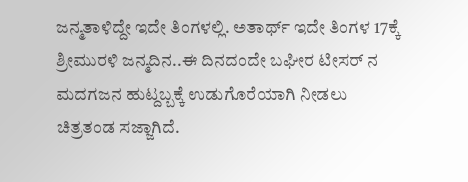ಜನ್ಮತಾಳಿದ್ದೇ ಇದೇ ತಿಂಗಳಲ್ಲಿ. ಅತಾರ್ಥ್ ಇದೇ ತಿಂಗಳ 17ಕ್ಕೆ ಶ್ರೀಮುರಳಿ ಜನ್ಮದಿನ..ಈ ದಿನದಂದೇ ಬಘೀರ ಟೀಸರ್ ನ ಮದಗಜನ ಹುಟ್ದಬ್ಬಕ್ಕೆ ಉಡುಗೊರೆಯಾಗಿ ನೀಡಲು ಚಿತ್ರತಂಡ ಸಜ್ಜಾಗಿದೆ.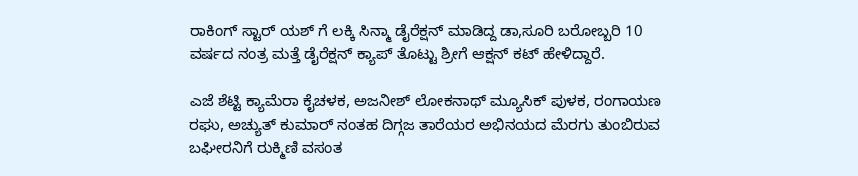ರಾಕಿಂಗ್ ಸ್ಟಾರ್ ಯಶ್ ಗೆ ಲಕ್ಕಿ ಸಿನ್ಮಾ ಡೈರೆಕ್ಷನ್ ಮಾಡಿದ್ದ ಡಾ,ಸೂರಿ ಬರೋಬ್ಬರಿ 10 ವರ್ಷದ ನಂತ್ರ ಮತ್ತೆ ಡೈರೆಕ್ಷನ್ ಕ್ಯಾಪ್ ತೊಟ್ಟು ಶ್ರೀಗೆ ಆಕ್ಷನ್ ಕಟ್ ಹೇಳಿದ್ದಾರೆ.

ಎಜೆ ಶೆಟ್ಟಿ ಕ್ಯಾಮೆರಾ ಕೈಚಳಕ, ಅಜನೀಶ್ ಲೋಕನಾಥ್ ಮ್ಯೂಸಿಕ್ ಪುಳಕ, ರಂಗಾಯಣ ರಘು, ಅಚ್ಯುತ್ ಕುಮಾರ್ ನಂತಹ ದಿಗ್ಗಜ ತಾರೆಯರ ಅಭಿನಯದ ಮೆರಗು ತುಂಬಿರುವ ಬಘೀರನಿಗೆ ರುಕ್ಮಿಣಿ ವಸಂತ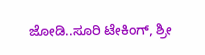ಜೋಡಿ..ಸೂರಿ ಟೇಕಿಂಗ್, ಶ್ರೀ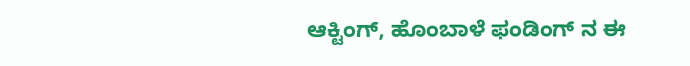ಆಕ್ಟಿಂಗ್, ಹೊಂಬಾಳೆ ಫಂಡಿಂಗ್ ನ ಈ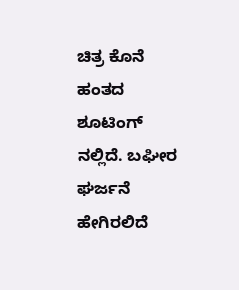ಚಿತ್ರ ಕೊನೆ ಹಂತದ ಶೂಟಿಂಗ್ ನಲ್ಲಿದೆ. ಬಘೀರ ಘರ್ಜನೆ ಹೇಗಿರಲಿದೆ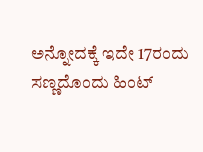ಅನ್ನೋದಕ್ಕೆ ಇದೇ 17ರಂದು ಸಣ್ಣದೊಂದು ಹಿಂಟ್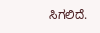ಸಿಗಲಿದೆ.